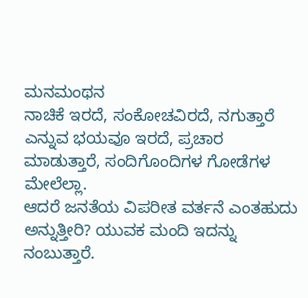ಮನಮಂಥನ
ನಾಚಿಕೆ ಇರದೆ, ಸಂಕೋಚವಿರದೆ, ನಗುತ್ತಾರೆ ಎನ್ನುವ ಭಯವೂ ಇರದೆ, ಪ್ರಚಾರ ಮಾಡುತ್ತಾರೆ, ಸಂದಿಗೊಂದಿಗಳ ಗೋಡೆಗಳ ಮೇಲೆಲ್ಲಾ.
ಆದರೆ ಜನತೆಯ ವಿಪರೀತ ವರ್ತನೆ ಎಂತಹುದು ಅನ್ನುತ್ತೀರಿ? ಯುವಕ ಮಂದಿ ಇದನ್ನು ನಂಬುತ್ತಾರೆ.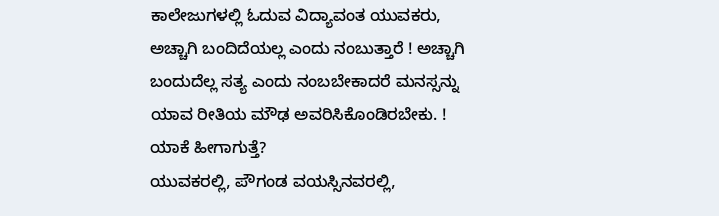ಕಾಲೇಜುಗಳಲ್ಲಿ ಓದುವ ವಿದ್ಯಾವಂತ ಯುವಕರು, ಅಚ್ಚಾಗಿ ಬಂದಿದೆಯಲ್ಲ ಎಂದು ನಂಬುತ್ತಾರೆ ! ಅಚ್ಚಾಗಿ ಬಂದುದೆಲ್ಲ ಸತ್ಯ ಎಂದು ನಂಬಬೇಕಾದರೆ ಮನಸ್ಸನ್ನು ಯಾವ ರೀತಿಯ ಮೌಢ ಅವರಿಸಿಕೊಂಡಿರಬೇಕು. !
ಯಾಕೆ ಹೀಗಾಗುತ್ತೆ?
ಯುವಕರಲ್ಲಿ, ಪೌಗಂಡ ವಯಸ್ಸಿನವರಲ್ಲಿ,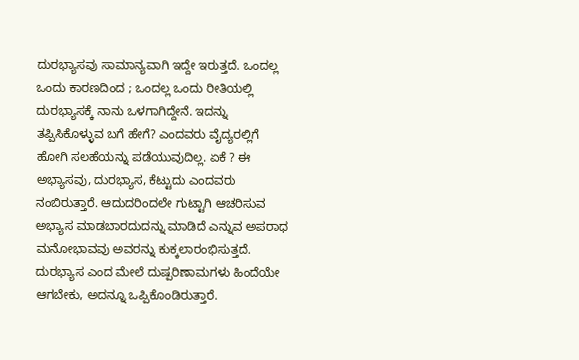ದುರಭ್ಯಾಸವು ಸಾಮಾನ್ಯವಾಗಿ ಇದ್ದೇ ಇರುತ್ತದೆ. ಒಂದಲ್ಲ ಒಂದು ಕಾರಣದಿಂದ ; ಒಂದಲ್ಲ ಒಂದು ರೀತಿಯಲ್ಲಿ ದುರಭ್ಯಾಸಕ್ಕೆ ನಾನು ಒಳಗಾಗಿದ್ದೇನೆ. ಇದನ್ನು ತಪ್ಪಿಸಿಕೊಳ್ಳುವ ಬಗೆ ಹೇಗೆ? ಎಂದವರು ವೈದ್ಯರಲ್ಲಿಗೆ ಹೋಗಿ ಸಲಹೆಯನ್ನು ಪಡೆಯುವುದಿಲ್ಲ. ಏಕೆ ? ಈ ಅಭ್ಯಾಸವು, ದುರಭ್ಯಾಸ, ಕೆಟ್ಟುದು ಎಂದವರು ನಂಬಿರುತ್ತಾರೆ. ಆದುದರಿಂದಲೇ ಗುಟ್ಟಾಗಿ ಆಚರಿಸುವ ಅಭ್ಯಾಸ ಮಾಡಬಾರದುದನ್ನು ಮಾಡಿದೆ ಎನ್ನುವ ಅಪರಾಧ ಮನೋಭಾವವು ಅವರನ್ನು ಕುಕ್ಕಲಾರಂಭಿಸುತ್ತದೆ. ದುರಭ್ಯಾಸ ಎಂದ ಮೇಲೆ ದುಷ್ಪರಿಣಾಮಗಳು ಹಿಂದೆಯೇ ಆಗಬೇಕು, ಅದನ್ನೂ ಒಪ್ಪಿಕೊಂಡಿರುತ್ತಾರೆ.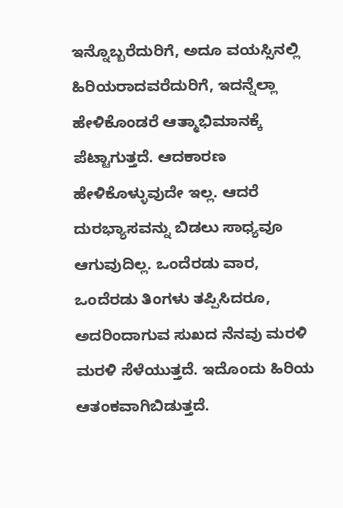ಇನ್ನೊಬ್ಬರೆದುರಿಗೆ, ಅದೂ ವಯಸ್ಸಿನಲ್ಲಿ ಹಿರಿಯರಾದವರೆದುರಿಗೆ, ಇದನ್ನೆಲ್ಲಾ ಹೇಳಿಕೊಂಡರೆ ಆತ್ಮಾಭಿಮಾನಕ್ಕೆ ಪೆಟ್ಟಾಗುತ್ತದೆ. ಆದಕಾರಣ ಹೇಳಿಕೊಳ್ಳುವುದೇ ಇಲ್ಲ. ಆದರೆ ದುರಭ್ಯಾಸವನ್ನು ಬಿಡಲು ಸಾಧ್ಯವೂ ಆಗುವುದಿಲ್ಲ. ಒಂದೆರಡು ವಾರ, ಒಂದೆರಡು ತಿಂಗಳು ತಪ್ಪಿಸಿದರೂ, ಅದರಿಂದಾಗುವ ಸುಖದ ನೆನವು ಮರಳಿ ಮರಳಿ ಸೆಳೆಯುತ್ತದೆ. ಇದೊಂದು ಹಿರಿಯ ಆತಂಕವಾಗಿಬಿಡುತ್ತದೆ.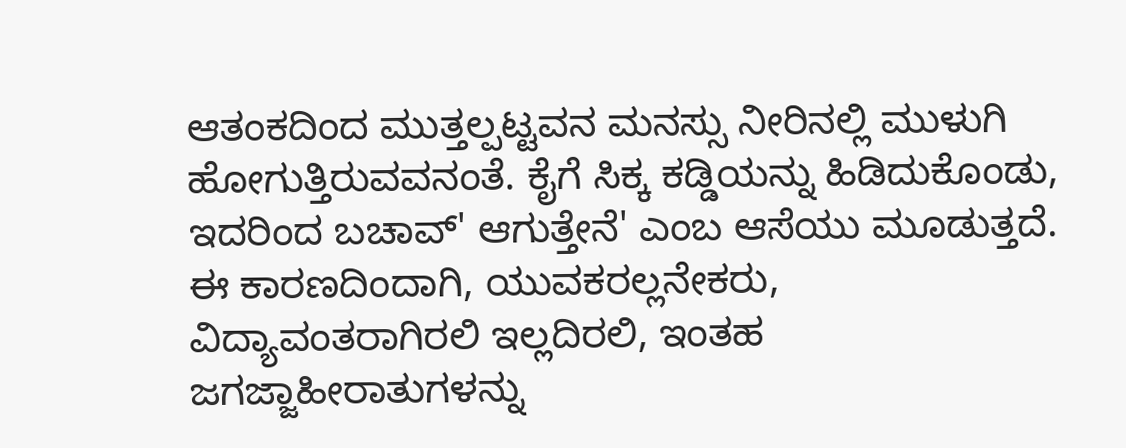ಆತಂಕದಿಂದ ಮುತ್ತಲ್ಪಟ್ಟವನ ಮನಸ್ಸು ನೀರಿನಲ್ಲಿ ಮುಳುಗಿ ಹೋಗುತ್ತಿರುವವನಂತೆ. ಕೈಗೆ ಸಿಕ್ಕ ಕಡ್ಡಿಯನ್ನು ಹಿಡಿದುಕೊಂಡು, ಇದರಿಂದ ಬಚಾವ್' ಆಗುತ್ತೇನೆ' ಎಂಬ ಆಸೆಯು ಮೂಡುತ್ತದೆ.
ಈ ಕಾರಣದಿಂದಾಗಿ, ಯುವಕರಲ್ಲನೇಕರು, ವಿದ್ಯಾವಂತರಾಗಿರಲಿ ಇಲ್ಲದಿರಲಿ, ಇಂತಹ ಜಗಜ್ಜಾಹೀರಾತುಗಳನ್ನು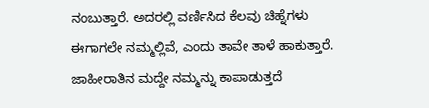ನಂಬುತ್ತಾರೆ. ಅದರಲ್ಲಿ ವರ್ಣಿಸಿದ ಕೆಲವು ಚಿಹ್ನೆಗಳು ಈಗಾಗಲೇ ನಮ್ಮಲ್ಲಿವೆ, ಎಂದು ತಾವೇ ತಾಳೆ ಹಾಕುತ್ತಾರೆ. ಜಾಹೀರಾತಿನ ಮದ್ದೇ ನಮ್ಮನ್ನು ಕಾಪಾಡುತ್ತದೆ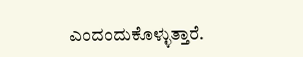ಎಂದಂದುಕೊಳ್ಳುತ್ತಾರೆ.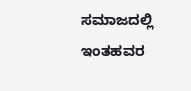ಸಮಾಜದಲ್ಲಿ ಇಂತಹವರ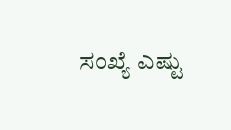ಸಂಖ್ಯೆ ಎಷ್ಟು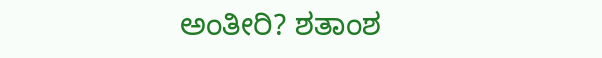ಅಂತೀರಿ? ಶತಾಂಶ